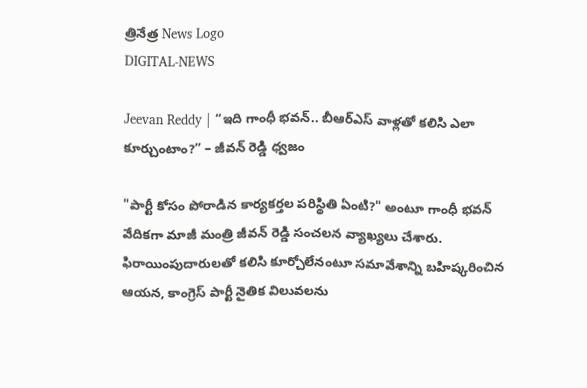త్రినేత్ర News Logo
DIGITAL-NEWS

Jeevan Reddy | “ఇది గాంధీ భవన్.. బీఆర్ఎస్ వాళ్లతో కలిసి ఎలా కూర్చుంటాం?” – జీవన్ రెడ్డి ధ్వజం

"పార్టీ కోసం పోరాడిన కార్యకర్తల పరిస్థితి ఏంటి?" అంటూ గాంధీ భవన్ వేదికగా మాజీ మంత్రి జీవన్ రెడ్డి సంచలన వ్యాఖ్యలు చేశారు. ఫిరాయింపుదారులతో కలిసి కూర్చోలేనంటూ సమావేశాన్ని బహిష్కరించిన ఆయన, కాంగ్రెస్ పార్టీ నైతిక విలువలను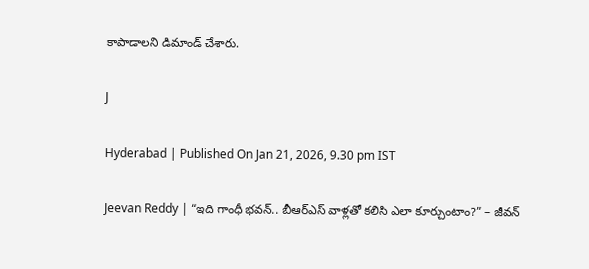కాపాడాలని డిమాండ్ చేశారు.

J

Hyderabad | Published On Jan 21, 2026, 9.30 pm IST

Jeevan Reddy | “ఇది గాంధీ భవన్.. బీఆర్ఎస్ వాళ్లతో కలిసి ఎలా కూర్చుంటాం?” – జీవన్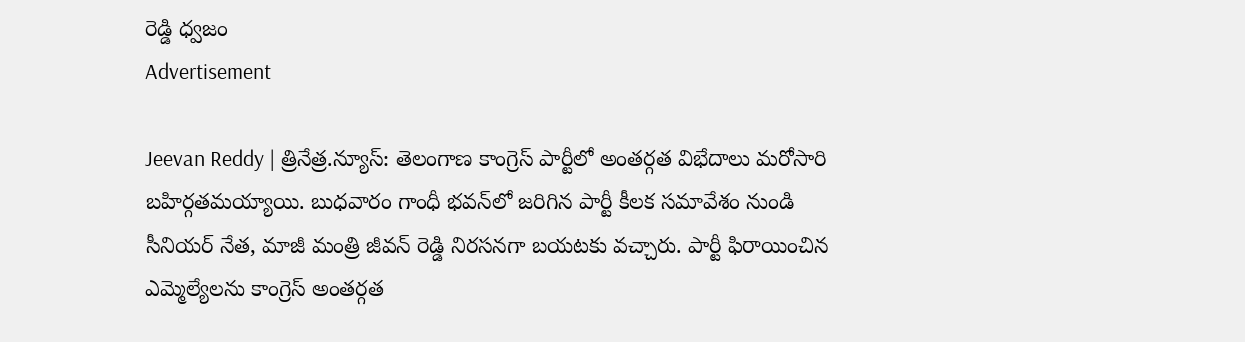రెడ్డి ధ్వజం
Advertisement

Jeevan Reddy | త్రినేత్ర.న్యూస్: తెలంగాణ కాంగ్రెస్ పార్టీలో అంతర్గత విభేదాలు మరోసారి బహిర్గతమయ్యాయి. బుధవారం గాంధీ భవన్‌లో జరిగిన పార్టీ కీలక సమావేశం నుండి సీనియర్ నేత, మాజీ మంత్రి జీవన్ రెడ్డి నిరసనగా బయటకు వచ్చారు. పార్టీ ఫిరాయించిన ఎమ్మెల్యేలను కాంగ్రెస్ అంతర్గత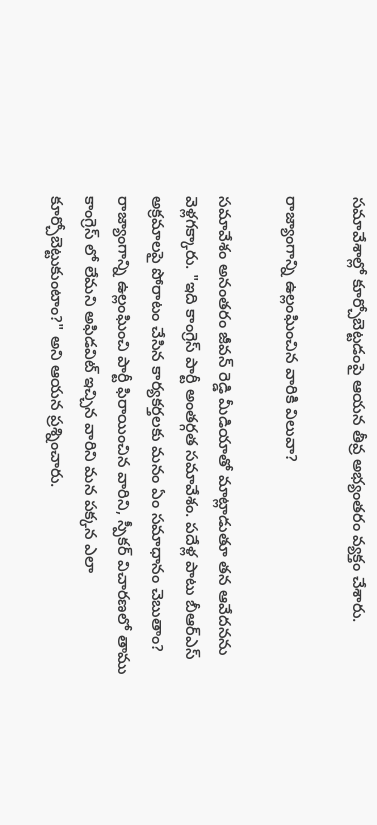సమావేశాల్లో కూర్చోబెట్టడంపై ఆయన తీవ్ర అభ్యంతరం వ్యక్తం చేశారు.

రాజ్యాంగాన్ని ఉల్లంఘించిన వారికి విలువా?

సమావేశం అనంతరం జీవన్ రెడ్డి మీడియాతో మాట్లాడుతూ తన ఆవేదనను వెళ్లగక్కారు. "ఇది కాంగ్రెస్ పార్టీ అంతర్గత సమావేశం. పదేళ్ల పాటు బీఆర్ఎస్ అక్రమాలపై పోరాటం చేసిన కార్యకర్తలకు మనం ఏం సమాధానం చెబుతాం? రాజ్యాంగాన్ని ఉల్లంఘించి పార్టీ ఫిరాయించిన వారిని, స్పీకర్ విచారణలో తాము కాంగ్రెస్ లో లేమని అఫిడవిట్ ఇచ్చిన వారిని మన పక్కన ఎలా కూర్చోబెట్టుకుంటాం?" అని ఆయన ప్రశ్నించారు.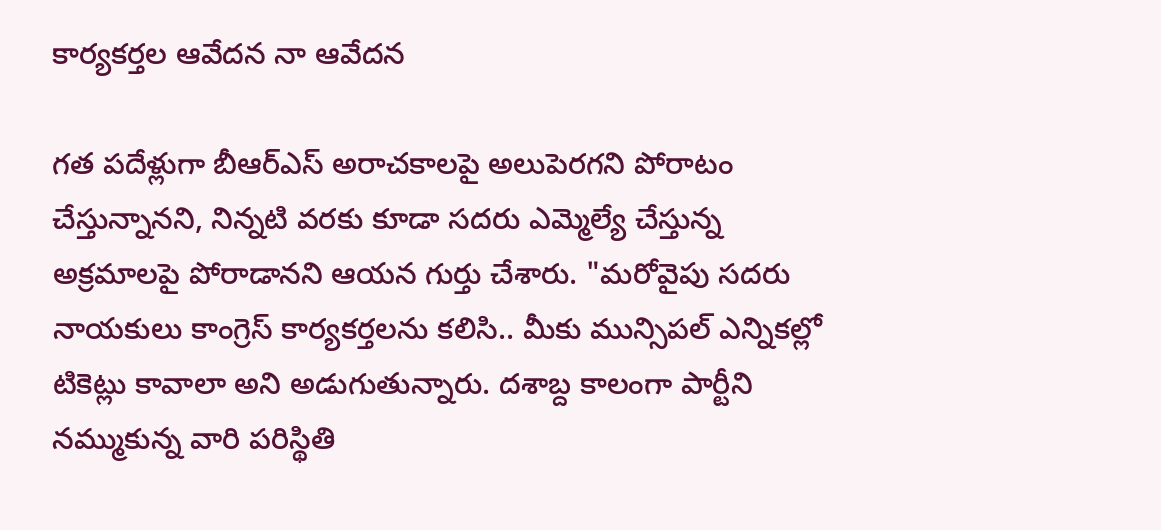కార్యకర్తల ఆవేదన నా ఆవేదన

గత పదేళ్లుగా బీఆర్ఎస్ అరాచకాలపై అలుపెరగని పోరాటం చేస్తున్నానని, నిన్నటి వరకు కూడా సదరు ఎమ్మెల్యే చేస్తున్న అక్రమాలపై పోరాడానని ఆయన గుర్తు చేశారు. "మరోవైపు సదరు నాయకులు కాంగ్రెస్ కార్యకర్తలను కలిసి.. మీకు మున్సిపల్ ఎన్నికల్లో టికెట్లు కావాలా అని అడుగుతున్నారు. దశాబ్ద కాలంగా పార్టీని నమ్ముకున్న వారి పరిస్థితి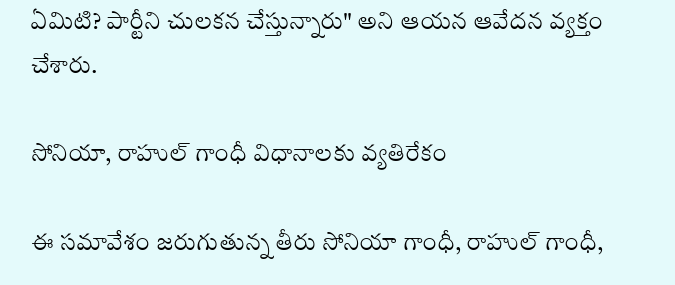ఏమిటి? పార్టీని చులకన చేస్తున్నారు" అని ఆయన ఆవేదన వ్యక్తం చేశారు.

సోనియా, రాహుల్ గాంధీ విధానాలకు వ్యతిరేకం

ఈ సమావేశం జరుగుతున్న తీరు సోనియా గాంధీ, రాహుల్ గాంధీ,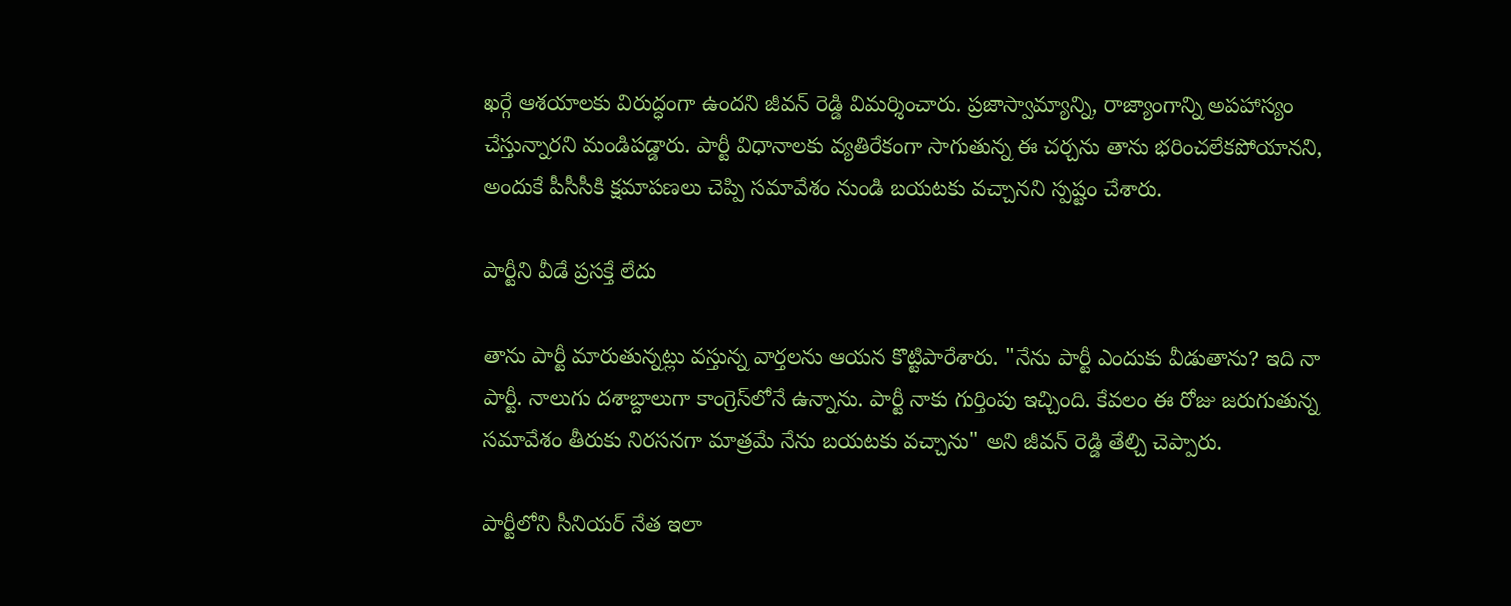ఖర్గే ఆశయాలకు విరుద్ధంగా ఉందని జీవన్ రెడ్డి విమర్శించారు. ప్రజాస్వామ్యాన్ని, రాజ్యాంగాన్ని అపహాస్యం చేస్తున్నారని మండిపడ్డారు. పార్టీ విధానాలకు వ్యతిరేకంగా సాగుతున్న ఈ చర్చను తాను భరించలేకపోయానని, అందుకే పీసీసీకి క్షమాపణలు చెప్పి సమావేశం నుండి బయటకు వచ్చానని స్పష్టం చేశారు.

పార్టీని వీడే ప్రసక్తే లేదు

తాను పార్టీ మారుతున్నట్లు వస్తున్న వార్తలను ఆయన కొట్టిపారేశారు. "నేను పార్టీ ఎందుకు వీడుతాను? ఇది నా పార్టీ. నాలుగు దశాబ్దాలుగా కాంగ్రెస్‌లోనే ఉన్నాను. పార్టీ నాకు గుర్తింపు ఇచ్చింది. కేవలం ఈ రోజు జరుగుతున్న సమావేశం తీరుకు నిరసనగా మాత్రమే నేను బయటకు వచ్చాను" అని జీవన్ రెడ్డి తేల్చి చెప్పారు.

పార్టీలోని సీనియర్ నేత ఇలా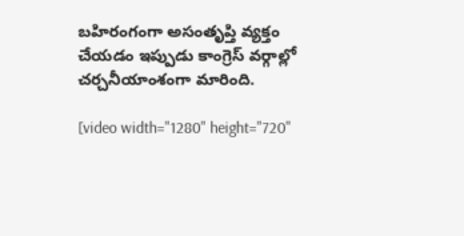బహిరంగంగా అసంతృప్తి వ్యక్తం చేయడం ఇప్పుడు కాంగ్రెస్ వర్గాల్లో చర్చనీయాంశంగా మారింది.

[video width="1280" height="720"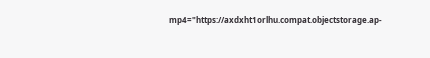mp4="https://axdxht1orlhu.compat.objectstorage.ap-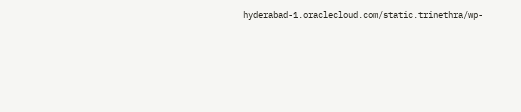hyderabad-1.oraclecloud.com/static.trinethra/wp-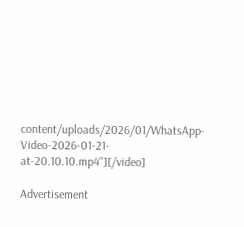content/uploads/2026/01/WhatsApp-Video-2026-01-21-at-20.10.10.mp4"][/video]

Advertisement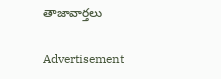తాజావార్తలు

Advertisement